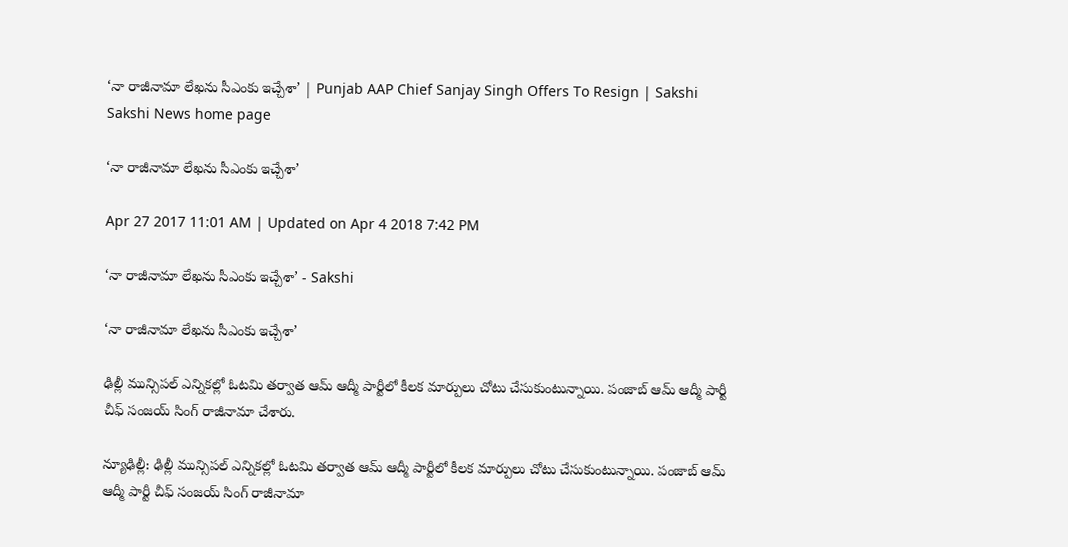‘నా రాజీనామా లేఖను సీఎంకు ఇచ్చేశా’ | Punjab AAP Chief Sanjay Singh Offers To Resign | Sakshi
Sakshi News home page

‘నా రాజీనామా లేఖను సీఎంకు ఇచ్చేశా’

Apr 27 2017 11:01 AM | Updated on Apr 4 2018 7:42 PM

‘నా రాజీనామా లేఖను సీఎంకు ఇచ్చేశా’ - Sakshi

‘నా రాజీనామా లేఖను సీఎంకు ఇచ్చేశా’

ఢిల్లీ మున్సిపల్‌ ఎన్నికల్లో ఓటమి తర్వాత ఆమ్‌ ఆద్మీ పార్టీలో కీలక మార్పులు చోటు చేసుకుంటున్నాయి. పంజాబ్‌ ఆమ్‌ ఆద్మీ పార్టీ చీఫ్‌ సంజయ్‌ సింగ్‌ రాజీనామా చేశారు.

న్యూఢిల్లీ: ఢిల్లీ మున్సిపల్‌ ఎన్నికల్లో ఓటమి తర్వాత ఆమ్‌ ఆద్మీ పార్టీలో కీలక మార్పులు చోటు చేసుకుంటున్నాయి. పంజాబ్‌ ఆమ్‌ ఆద్మీ పార్టీ చీఫ్‌ సంజయ్‌ సింగ్‌ రాజీనామా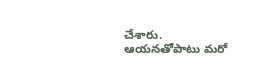చేశారు. ఆయనతోపాటు మరో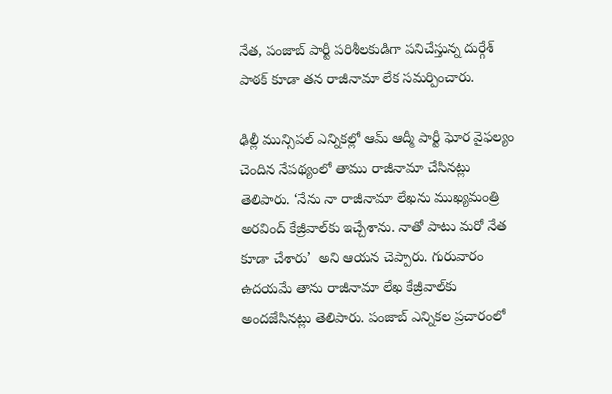నేత, పంజాబ్‌ పార్టీ పరిశీలకుడిగా పనిచేస్తున్న దుర్గేశ్‌ పాఠక్ కూడా తన రాజీనామా లేక సమర్పించారు.

ఢిల్లీ మున్సిపల్‌ ఎన్నికల్లో ఆమ్‌ ఆద్మీ పార్టీ ఘోర వైఫల్యం చెందిన నేపథ్యంలో తాము రాజీనామా చేసినట్లు తెలిపారు. ‘నేను నా రాజీనామా లేఖను ముఖ్యమంత్రి అరవింద్‌ కేజ్రీవాల్‌కు ఇచ్చేశాను. నాతో పాటు మరో నేత కూడా చేశారు’  అని ఆయన చెప్పారు. గురువారం ఉదయమే తాను రాజీనామా లేఖ కేజ్రీవాల్‌కు అందజేసినట్లు తెలిపారు. పంజాబ్‌ ఎన్నికల ప్రచారంలో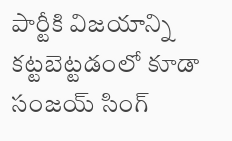పార్టీకి విజయాన్ని కట్టబెట్టడంలో కూడా సంజయ్‌ సింగ్‌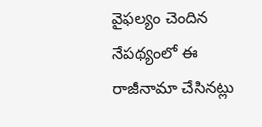వైఫల్యం చెందిన నేపథ్యంలో ఈ రాజీనామా చేసినట్లు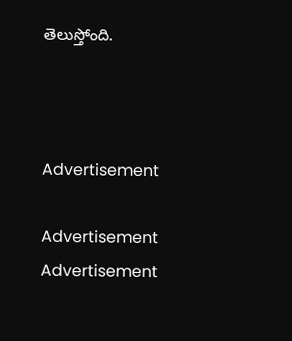తెలుస్తోంది.



Advertisement

Advertisement
Advertisement